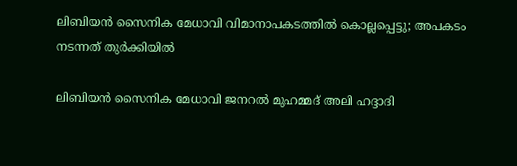ലിബിയന്‍ സൈനിക മേധാവി വിമാനാപകടത്തിൽ കൊല്ലപ്പെട്ടു; അപകടം നടന്നത് തുർക്കിയിൽ

ലിബിയന്‍ സൈനിക മേധാവി ജനറല്‍ മുഹമ്മദ് അലി ഹദ്ദാദി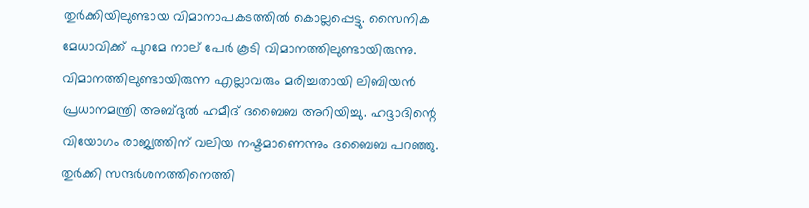തുർക്കിയിലുണ്ടായ വിമാനാപകടത്തില്‍ കൊല്ലപ്പെട്ടു. സൈനിക മേധാവിക്ക് പുറമേ നാല് പേര്‍ കൂടി വിമാനത്തിലുണ്ടായിരുന്നു. വിമാനത്തിലുണ്ടായിരുന്ന എല്ലാവരും മരിച്ചതായി ലിബിയന്‍ പ്രധാനമന്ത്രി അബ്ദുല്‍ ഹമീദ് ദബൈബ അറിയിച്ചു. ഹദ്ദാദിന്റെ വിയോഗം രാജ്യത്തിന് വലിയ നഷ്ടമാണെന്നും ദബൈബ പറഞ്ഞു. തുര്‍ക്കി സന്ദര്‍ശനത്തിനെത്തി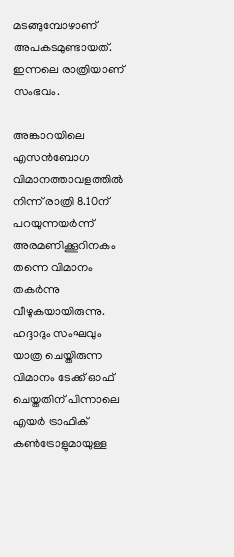മടങ്ങുമ്പോഴാണ് അപകടമുണ്ടായത്. ഇന്നലെ രാത്രിയാണ് സംഭവം.

അങ്കാറയിലെ എസന്‍ബോഗ വിമാനത്താവളത്തില്‍ നിന്ന് രാത്രി 8.10ന് പറയുന്നയര്‍ന്ന് അരമണിക്കൂറിനകം തന്നെ വിമാനം തകര്‍ന്നു വീഴുകയായിരുന്നു. ഹദ്ദാദും സംഘവും യാത്ര ചെയ്തിരുന്ന വിമാനം ടേക്ക് ഓഫ് ചെയ്തതിന് പിന്നാലെ എയര്‍ ട്രാഫിക് കണ്‍ട്രോളുമായുള്ള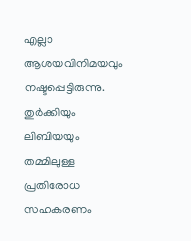എല്ലാ ആശയവിനിമയവും നഷ്ടപ്പെട്ടിരുന്നു. തുര്‍ക്കിയും ലിബിയയും തമ്മിലുള്ള പ്രതിരോധ സഹകരണം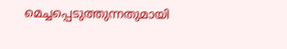മെച്ചപ്പെടുത്തുന്നതുമായി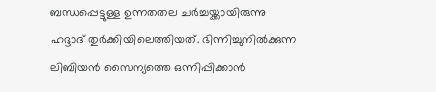ബന്ധപ്പെട്ടുള്ള ഉന്നതതല ചര്‍ച്ചയ്ക്കായിരുന്നു ഹദ്ദാദ് തുര്‍ക്കിയിലെത്തിയത്. ഭിന്നിച്ചുനില്‍ക്കുന്ന ലിബിയന്‍ സൈന്യത്തെ ഒന്നിപ്പിക്കാന്‍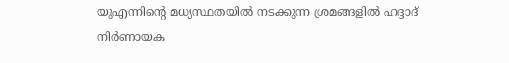യുഎന്നിന്റെ മധ്യസ്ഥതയില്‍ നടക്കുന്ന ശ്രമങ്ങളില്‍ ഹദ്ദാദ് നിര്‍ണായക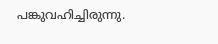പങ്കുവഹിച്ചിരുന്നു.